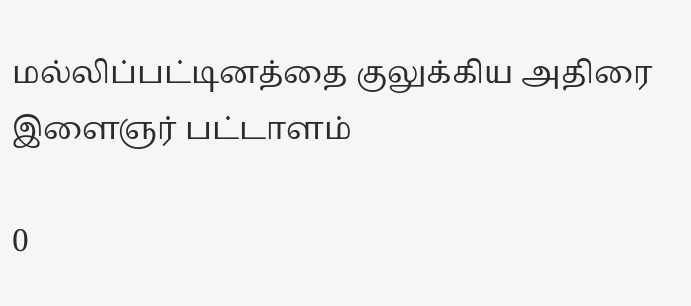மல்லிப்பட்டினத்தை குலுக்கிய அதிரை இளைஞர் பட்டாளம்

0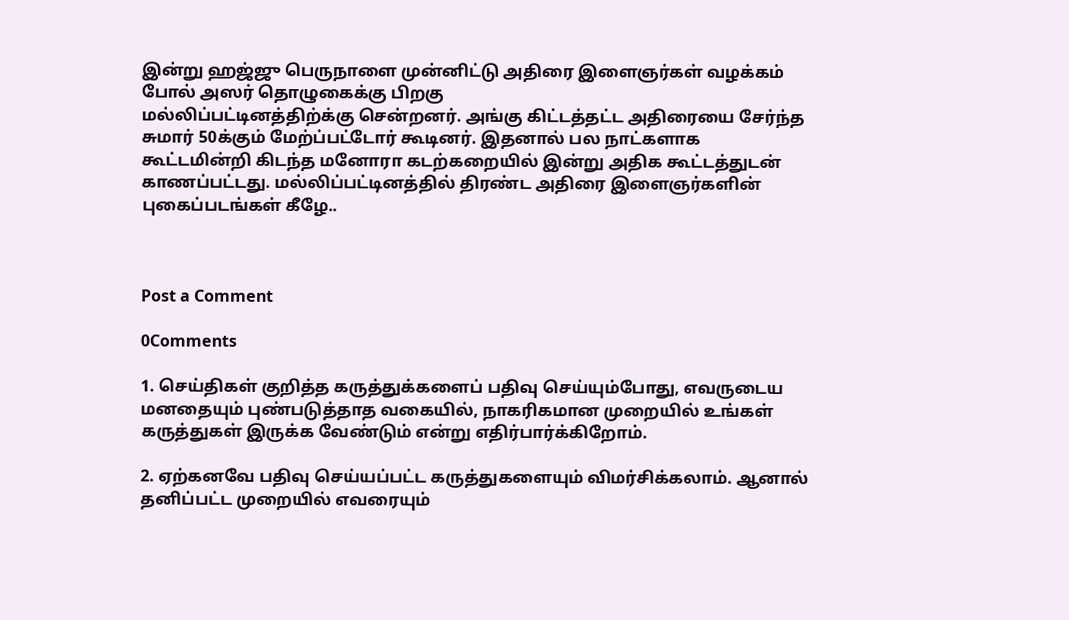இன்று ஹஜ்ஜு பெருநாளை முன்னிட்டு அதிரை இளைஞர்கள் வழக்கம் போல் அஸர் தொழுகைக்கு பிறகு
மல்லிப்பட்டினத்திற்க்கு சென்றனர். அங்கு கிட்டத்தட்ட அதிரையை சேர்ந்த சுமார் 50க்கும் மேற்ப்பட்டோர் கூடினர். இதனால் பல நாட்களாக
கூட்டமின்றி கிடந்த மனோரா கடற்கறையில் இன்று அதிக கூட்டத்துடன் காணப்பட்டது. மல்லிப்பட்டினத்தில் திரண்ட அதிரை இளைஞர்களின் புகைப்படங்கள் கீழே..



Post a Comment

0Comments

1. செய்திகள் குறித்த கருத்துக்களைப் பதிவு செய்யும்போது, எவருடைய மனதையும் புண்படுத்தாத வகையில், நாகரிகமான முறையில் உங்கள் கருத்துகள் இருக்க வேண்டும் என்று எதிர்பார்க்கிறோம்.

2. ஏற்கனவே பதிவு செய்யப்பட்ட கருத்துகளையும் விமர்சிக்கலாம். ஆனால் தனிப்பட்ட முறையில் எவரையும்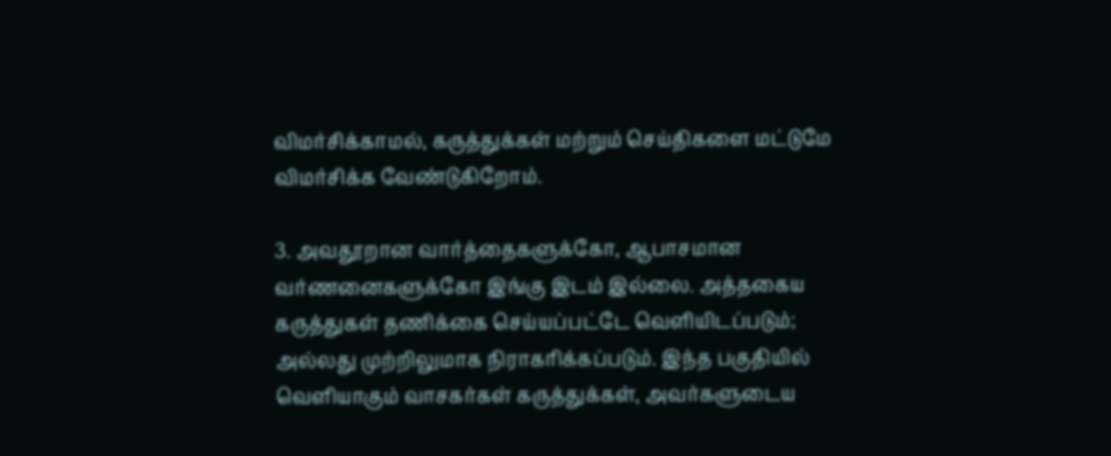விமர்சிக்காமல், கருத்துக்கள் மற்றும் செய்திகளை மட்டுமே விமர்சிக்க வேண்டுகிறோம்.

3. அவதூறான வார்த்தைகளுக்கோ, ஆபாசமான வர்ணனைகளுக்கோ இங்கு இடம் இல்லை. அத்தகைய கருத்துகள் தணிக்கை செய்யப்பட்டே வெளியிடப்படும்; அல்லது முற்றிலுமாக நிராகரிக்கப்படும். இந்த பகுதியில் வெளியாகும் வாசகர்கள் கருத்துக்கள், அவர்களுடைய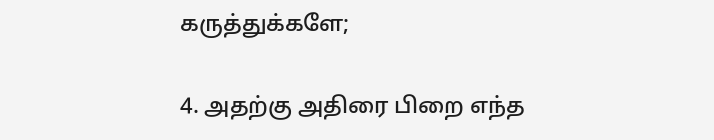கருத்துக்களே;

4. அதற்கு அதிரை பிறை எந்த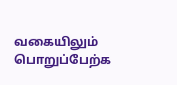வகையிலும் பொறுப்பேற்க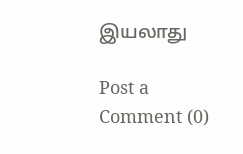இயலாது

Post a Comment (0)